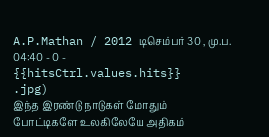A.P.Mathan / 2012 டிசெம்பர் 30 , மு.ப. 04:40 - 0 - {{hitsCtrl.values.hits}}
.jpg)
இந்த இரண்டு நாடுகள் மோதும் போட்டிகளே உலகிலேயே அதிகம்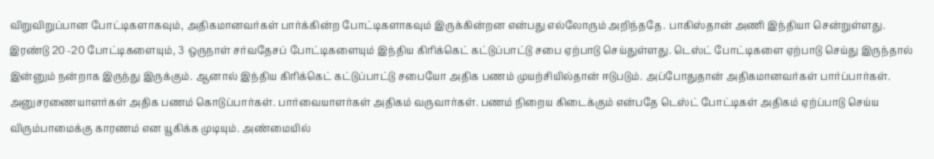விறுவிறுப்பான போட்டிகளாகவும், அதிகமானவர்கள் பார்க்கின்ற போட்டிகளாகவும் இருக்கின்றன என்பது எல்லோரும் அறிந்ததே. பாகிஸ்தான் அணி இந்தியா சென்றுள்ளது. இரண்டு 20 -20 போட்டிகளையும், 3 ஒருநாள் சர்வதேசப் போட்டிகளையும் இந்திய கிரிக்கெட் கட்டுப்பாட்டு சபை ஏற்பாடு செய்துள்ளது. டெஸ்ட் போட்டிகளை ஏற்பாடு செய்து இருந்தால் இன்னும் நன்றாக இருந்து இருக்கும். ஆனால் இந்திய கிரிக்கெட் கட்டுப்பாட்டு சபையோ அதிக பணம் முயற்சியில்தான் ஈடுபடும். அப்போதுதான் அதிகமானவர்கள் பார்ப்பார்கள். அனுசரணையாளர்கள் அதிக பணம் கொடுப்பார்கள். பார்வையாளர்கள் அதிகம் வருவார்கள். பணம் நிறைய கிடைக்கும் என்பதே டெஸ்ட் போட்டிகள் அதிகம் ஏற்ப்பாடு செய்ய விரும்பாமைக்கு காரணம் என யூகிக்க முடியும். அண்மையில்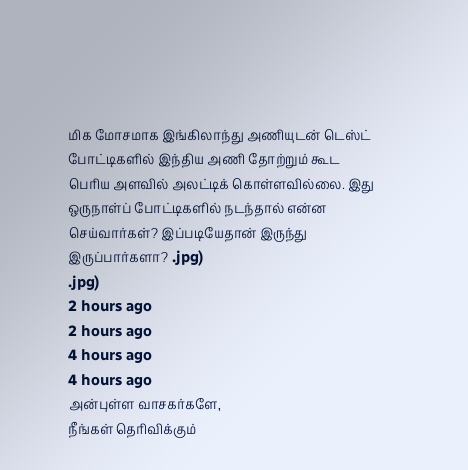மிக மோசமாக இங்கிலாந்து அணியுடன் டெஸ்ட் போட்டிகளில் இந்திய அணி தோற்றும் கூட பெரிய அளவில் அலட்டிக் கொள்ளவில்லை. இது ஒருநாள்ப் போட்டிகளில் நடந்தால் என்ன செய்வார்கள்? இப்படியேதான் இருந்து இருப்பார்களா? .jpg)
.jpg)
2 hours ago
2 hours ago
4 hours ago
4 hours ago
அன்புள்ள வாசகர்களே,
நீங்கள் தெரிவிக்கும்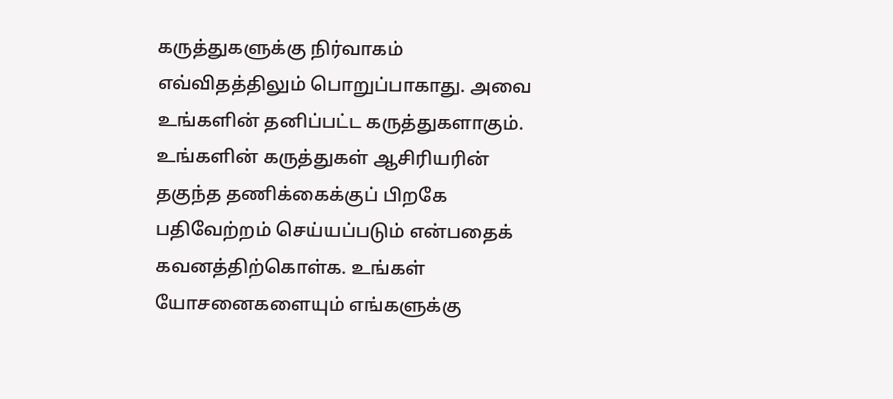கருத்துகளுக்கு நிர்வாகம் எவ்விதத்திலும் பொறுப்பாகாது. அவை உங்களின் தனிப்பட்ட கருத்துகளாகும். உங்களின் கருத்துகள் ஆசிரியரின் தகுந்த தணிக்கைக்குப் பிறகே பதிவேற்றம் செய்யப்படும் என்பதைக் கவனத்திற்கொள்க. உங்கள் யோசனைகளையும் எங்களுக்கு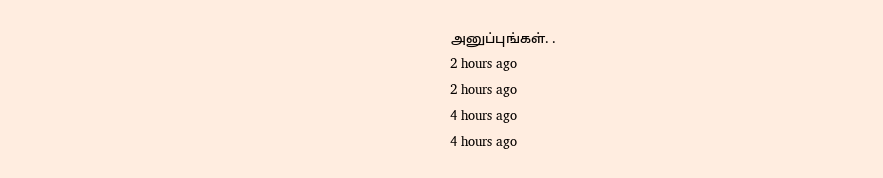அனுப்புங்கள். .
2 hours ago
2 hours ago
4 hours ago
4 hours ago